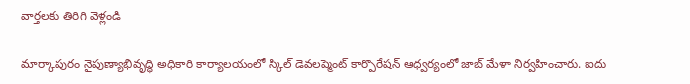వార్తలకు తిరిగి వెళ్లండి

మార్కాపురం నైపుణ్యాభివృద్ధి అధికారి కార్యాలయంలో స్కిల్ డెవలప్మెంట్ కార్పొరేషన్ ఆధ్వర్యంలో జాబ్ మేళా నిర్వహించారు. ఐదు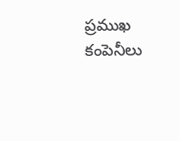ప్రముఖ కంపెనీలు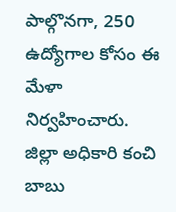పాల్గొనగా, 250 ఉద్యోగాల కోసం ఈ మేళా నిర్వహించారు.
జిల్లా అధికారి కంచి బాబు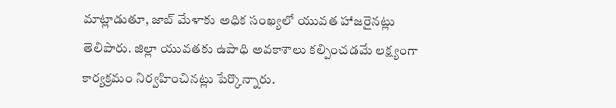మాట్లాడుతూ, జాబ్ మేళాకు అధిక సంఖ్యలో యువత హాజరైనట్లు తెలిపారు. జిల్లా యువతకు ఉపాధి అవకాశాలు కల్పించడమే లక్ష్యంగా కార్యక్రమం నిర్వహించినట్లు పేర్కొన్నారు.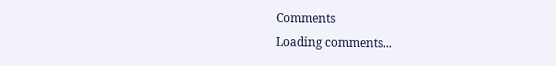Comments
Loading comments...